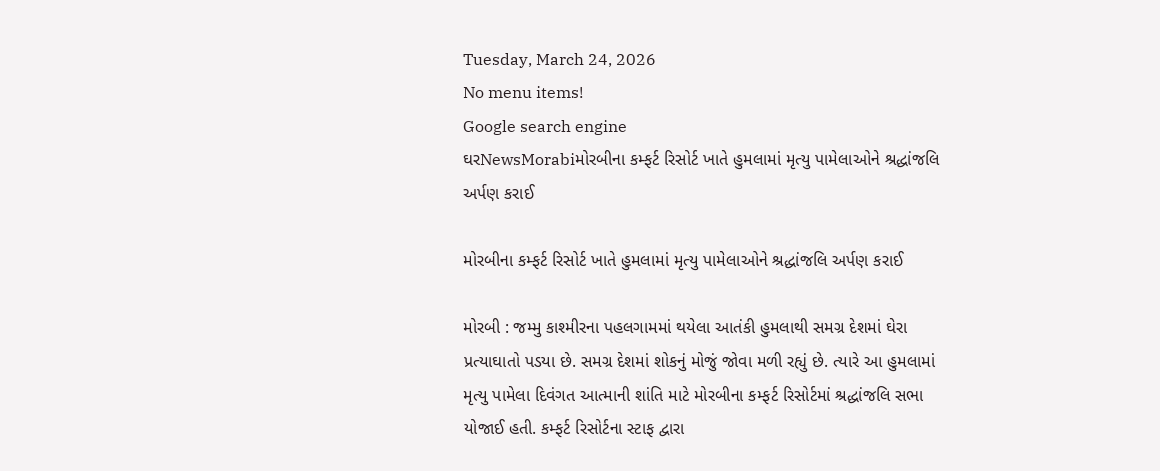Tuesday, March 24, 2026
No menu items!
Google search engine
ઘરNewsMorabiમોરબીના કમ્ફર્ટ રિસોર્ટ ખાતે હુમલામાં મૃત્યુ પામેલાઓને શ્રદ્ધાંજલિ અર્પણ કરાઈ

મોરબીના કમ્ફર્ટ રિસોર્ટ ખાતે હુમલામાં મૃત્યુ પામેલાઓને શ્રદ્ધાંજલિ અર્પણ કરાઈ

મોરબી : જમ્મુ કાશ્મીરના પહલગામમાં થયેલા આતંકી હુમલાથી સમગ્ર દેશમાં ઘેરા પ્રત્યાઘાતો પડયા છે. સમગ્ર દેશમાં શોકનું મોજું જોવા મળી રહ્યું છે. ત્યારે આ હુમલામાં મૃત્યુ પામેલા દિવંગત આત્માની શાંતિ માટે મોરબીના કમ્ફર્ટ રિસોર્ટમાં શ્રદ્ધાંજલિ સભા યોજાઈ હતી. કમ્ફર્ટ રિસોર્ટના સ્ટાફ દ્વારા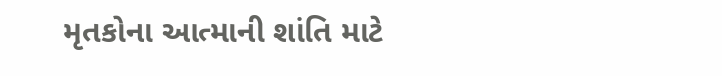મૃતકોના આત્માની શાંતિ માટે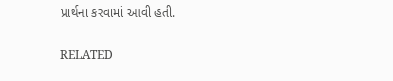પ્રાર્થના કરવામાં આવી હતી.

RELATED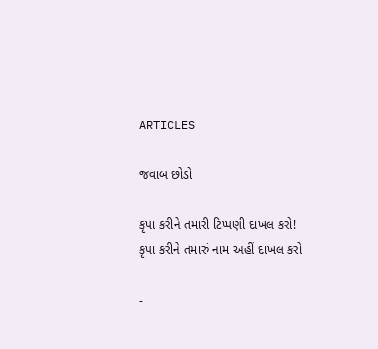ARTICLES

જવાબ છોડો

કૃપા કરીને તમારી ટિપ્પણી દાખલ કરો!
કૃપા કરીને તમારું નામ અહીં દાખલ કરો

-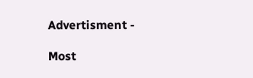Advertisment -

Most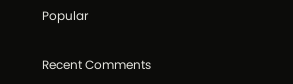Popular

Recent Comments